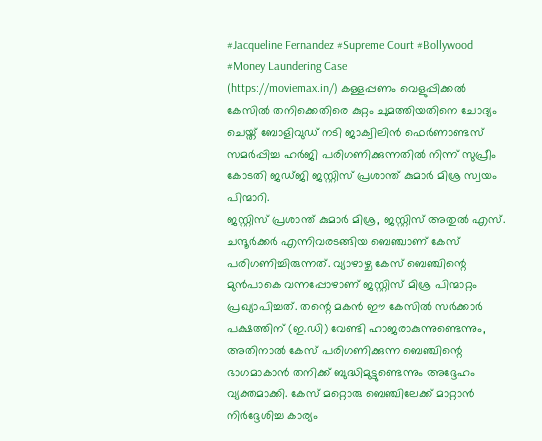#Jacqueline Fernandez #Supreme Court #Bollywood #Money Laundering Case
(https://moviemax.in/) കള്ളപ്പണം വെളുപ്പിക്കൽ കേസിൽ തനിക്കെതിരെ കുറ്റം ചുമത്തിയതിനെ ചോദ്യം ചെയ്ത് ബോളിവുഡ് നടി ജാക്വിലിൻ ഫെർണാണ്ടസ് സമർപ്പിച്ച ഹർജി പരിഗണിക്കുന്നതിൽ നിന്ന് സുപ്രീം കോടതി ജഡ്ജി ജസ്റ്റിസ് പ്രശാന്ത് കുമാർ മിശ്ര സ്വയം പിന്മാറി.
ജസ്റ്റിസ് പ്രശാന്ത് കുമാർ മിശ്ര, ജസ്റ്റിസ് അതുൽ എസ്. ചന്ദൂർക്കർ എന്നിവരടങ്ങിയ ബെഞ്ചാണ് കേസ് പരിഗണിച്ചിരുന്നത്. വ്യാഴാഴ്ച കേസ് ബെഞ്ചിന്റെ മുൻപാകെ വന്നപ്പോഴാണ് ജസ്റ്റിസ് മിശ്ര പിന്മാറ്റം പ്രഖ്യാപിച്ചത്. തന്റെ മകൻ ഈ കേസിൽ സർക്കാർ പക്ഷത്തിന് (ഇ.ഡി) വേണ്ടി ഹാജരാകുന്നുണ്ടെന്നും, അതിനാൽ കേസ് പരിഗണിക്കുന്ന ബെഞ്ചിന്റെ ഭാഗമാകാൻ തനിക്ക് ബുദ്ധിമുട്ടുണ്ടെന്നും അദ്ദേഹം വ്യക്തമാക്കി. കേസ് മറ്റൊരു ബെഞ്ചിലേക്ക് മാറ്റാൻ നിർദ്ദേശിച്ച കാര്യം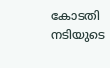കോടതി നടിയുടെ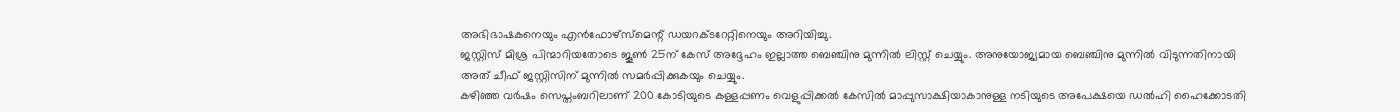അഭിഭാഷകനെയും എൻഫോഴ്സ്മെന്റ് ഡയറക്ടറേറ്റിനെയും അറിയിച്ചു.
ജസ്റ്റിസ് മിശ്ര പിന്മാറിയതോടെ ജൂൺ 25ന് കേസ് അദ്ദേഹം ഇല്ലാത്ത ബെഞ്ചിനു മുന്നിൽ ലിസ്റ്റ് ചെയ്യും. അനുയോജ്യമായ ബെഞ്ചിനു മുന്നിൽ വിടുന്നതിനായി അത് ചീഫ് ജസ്റ്റിസിന് മുന്നിൽ സമർപ്പിക്കുകയും ചെയ്യും.
കഴിഞ്ഞ വർഷം സെപ്തംബറിലാണ് 200 കോടിയുടെ കള്ളപ്പണം വെളുപ്പിക്കൽ കേസിൽ മാപ്പുസാക്ഷിയാകാനുള്ള നടിയുടെ അപേക്ഷയെ ഡൽഹി ഹൈക്കോടതി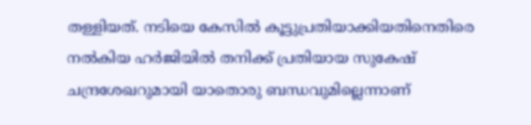തള്ളിയത്. നടിയെ കേസിൽ കൂട്ടുപ്രതിയാക്കിയതിനെതിരെ നൽകിയ ഹർജിയിൽ തനിക്ക് പ്രതിയായ സുകേഷ് ചന്ദ്രശേഖറുമായി യാതൊരു ബന്ധവുമില്ലെന്നാണ്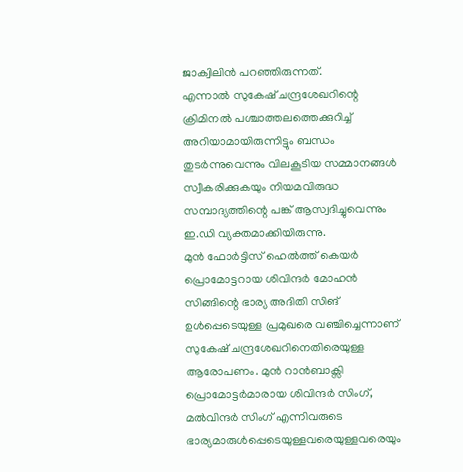ജാക്വിലിൻ പറഞ്ഞിരുന്നത്.
എന്നാൽ സുകേഷ് ചന്ദ്രശേഖറിന്റെ ക്രിമിനൽ പശ്ചാത്തലത്തെക്കുറിച്ച് അറിയാമായിരുന്നിട്ടും ബന്ധം തുടർന്നുവെന്നും വിലകൂടിയ സമ്മാനങ്ങൾ സ്വീകരിക്കുകയും നിയമവിരുദ്ധ സമ്പാദ്യത്തിന്റെ പങ്ക് ആസ്വദിച്ചുവെന്നും ഇ.ഡി വ്യക്തമാക്കിയിരുന്നു.
മുൻ ഫോർട്ടിസ് ഹെൽത്ത് കെയർ പ്രൊമോട്ടറായ ശിവിന്ദർ മോഹൻ സിങ്ങിന്റെ ഭാര്യ അദിതി സിങ് ഉൾപ്പെടെയുള്ള പ്രമുഖരെ വഞ്ചിച്ചെന്നാണ് സുകേഷ് ചന്ദ്രശേഖറിനെതിരെയുള്ള ആരോപണം. മുൻ റാൻബാക്സി പ്രൊമോട്ടർമാരായ ശിവിന്ദർ സിംഗ്, മൽവിന്ദർ സിംഗ് എന്നിവരുടെ ഭാര്യമാരുൾപ്പെടെയുള്ളവരെയുള്ളവരെയും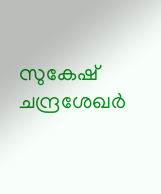സുകേഷ് ചന്ദ്രശേഖർ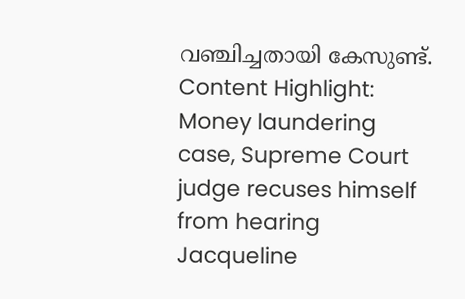വഞ്ചിച്ചതായി കേസുണ്ട്.
Content Highlight: Money laundering case, Supreme Court judge recuses himself from hearing Jacqueline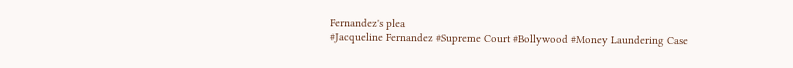Fernandez's plea
#Jacqueline Fernandez #Supreme Court #Bollywood #Money Laundering Case